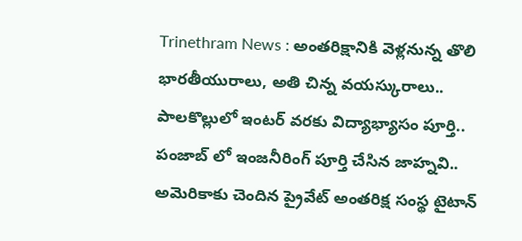Trinethram News : అంతరిక్షానికి వెళ్లనున్న తొలి భారతీయురాలు, అతి చిన్న వయస్కురాలు.. పాలకొల్లులో ఇంటర్ వరకు విద్యాభ్యాసం పూర్తి.. పంజాబ్ లో ఇంజనీరింగ్ పూర్తి చేసిన జాహ్నవి.. అమెరికాకు చెందిన ప్రైవేట్ అంతరిక్ష సంస్థ టైటాన్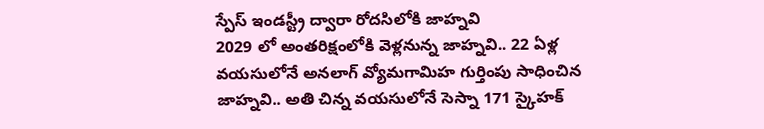స్పేస్ ఇండస్ట్రీ ద్వారా రోదసిలోకి జాహ్నవి
2029 లో అంతరిక్షంలోకి వెళ్లనున్న జాహ్నవి.. 22 ఏళ్ల వయసులోనే అనలాగ్ వ్యోమగామిహ గుర్తింపు సాధించిన జాహ్నవి.. అతి చిన్న వయసులోనే సెస్నా 171 స్కైహక్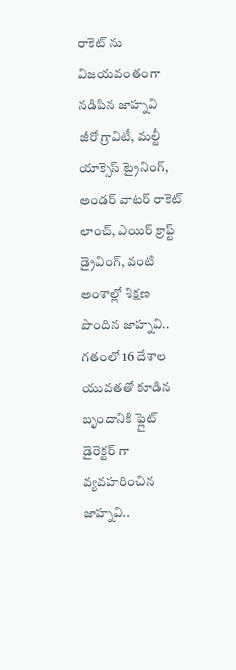రాకెట్ ను విజయవంతంగా నడిపిన జాహ్నవి
జీరో గ్రావిటీ, మల్టీ యాక్సెస్ ట్రైనింగ్, అండర్ వాటర్ రాకెట్ లాంచ్, ఎయిర్ క్రాఫ్ట్ డ్రైవింగ్, వంటి అంశాల్లో శిక్షణ పొందిన జాహ్నవి.. గతంలో 16 దేశాల యువతతో కూడిన బృందానికి ఫ్లైట్ డైరెక్టర్ గా వ్యవహరించిన జాహ్నవి..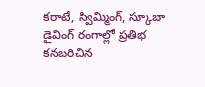కరాటే, స్విమ్మింగ్, స్కూబా డైవింగ్ రంగాల్లో ప్రతిభ కనబరిచిన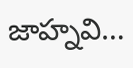జాహ్నవి…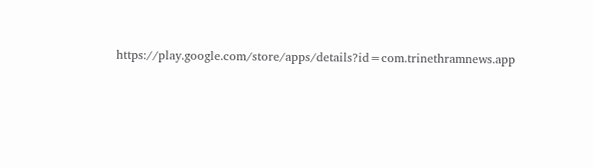https://play.google.com/store/apps/details?id=com.trinethramnews.app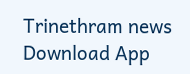Trinethram news
Download App